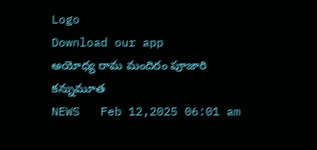Logo
Download our app
అయోధ్య రామ మందిరం పూజారి క‌న్నుమూత
NEWS   Feb 12,2025 06:01 am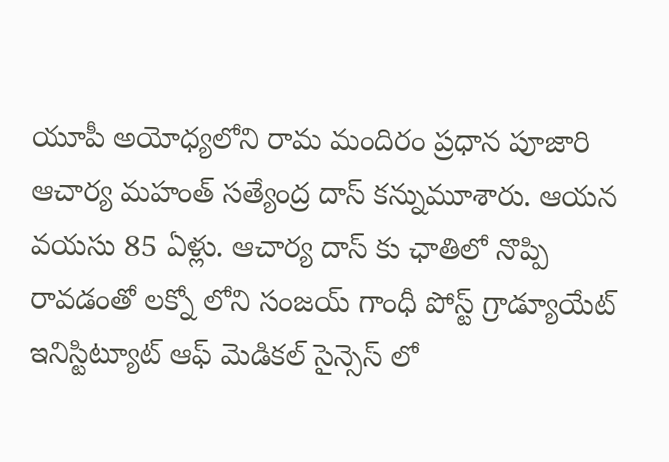యూపీ అయోధ్య‌లోని రామ మందిరం ప్ర‌ధాన పూజారి ఆచార్య మ‌హంత్ స‌త్యేంద్ర దాస్ క‌న్నుమూశారు. ఆయ‌న వ‌య‌సు 85 ఏళ్లు. ఆచార్య దాస్ కు ఛాతిలో నొప్పి రావ‌డంతో ల‌క్నో లోని సంజ‌య్ గాంధీ పోస్ట్ గ్రాడ్యూయేట్ ఇనిస్టిట్యూట్ ఆఫ్ మెడిక‌ల్ సైన్సెస్ లో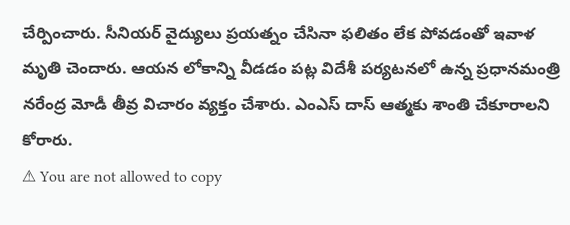చేర్పించారు. సీనియ‌ర్ వైద్యులు ప్ర‌య‌త్నం చేసినా ఫ‌లితం లేక పోవ‌డంతో ఇవాళ మృతి చెందారు. ఆయ‌న లోకాన్ని వీడ‌డం ప‌ట్ల విదేశీ ప‌ర్య‌ట‌న‌లో ఉన్న ప్ర‌ధాన‌మంత్రి న‌రేంద్ర మోడీ తీవ్ర విచారం వ్య‌క్తం చేశారు. ఎంఎస్ దాస్ ఆత్మ‌కు శాంతి చేకూరాల‌ని కోరారు.
⚠ You are not allowed to copy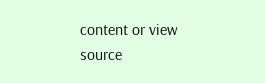content or view source